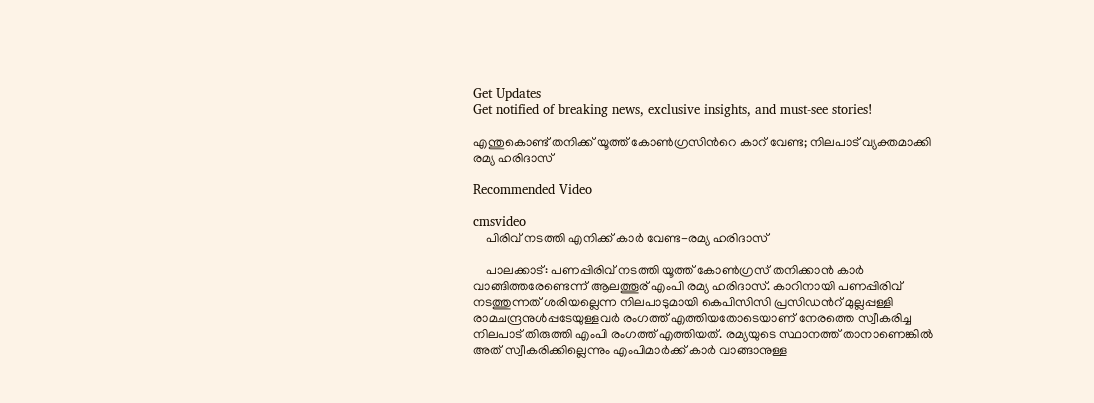Get Updates
Get notified of breaking news, exclusive insights, and must-see stories!

എന്തുകൊണ്ട് തനിക്ക് യൂത്ത് കോണ്‍ഗ്രസിന്‍റെ കാറ് വേണ്ട; നിലപാട് വ്യക്തമാക്കി രമ്യ ഹരിദാസ്

Recommended Video

cmsvideo
    പിരിവ് നടത്തി എനിക്ക് കാര്‍ വേണ്ട-രമ്യ ഹരിദാസ്

    പാലക്കാട്: പണപ്പിരിവ് നടത്തി യൂത്ത് കോണ്‍ഗ്രസ് തനിക്കാന്‍ കാര്‍ വാങ്ങിത്തരേണ്ടെന്ന് ആലത്തൂര് എംപി രമ്യ ഹരിദാസ്. കാറിനായി പണപ്പിരിവ് നടത്തുന്നത് ശരിയല്ലെന്ന നിലപാടുമായി കെപിസിസി പ്രസിഡന്‍റ് മുല്ലപ്പള്ളി രാമചന്ദ്രനുള്‍പ്പടേയുള്ളവര്‍ രംഗത്ത് എത്തിയതോടെയാണ് നേരത്തെ സ്വീകരിച്ച നിലപാട് തിരുത്തി എംപി രംഗത്ത് എത്തിയത്. രമ്യയുടെ സ്ഥാനത്ത് താനാണെങ്കില്‍ അത് സ്വീകരിക്കില്ലെന്നും എംപിമാര്‍ക്ക് കാര്‍ വാങ്ങാനുള്ള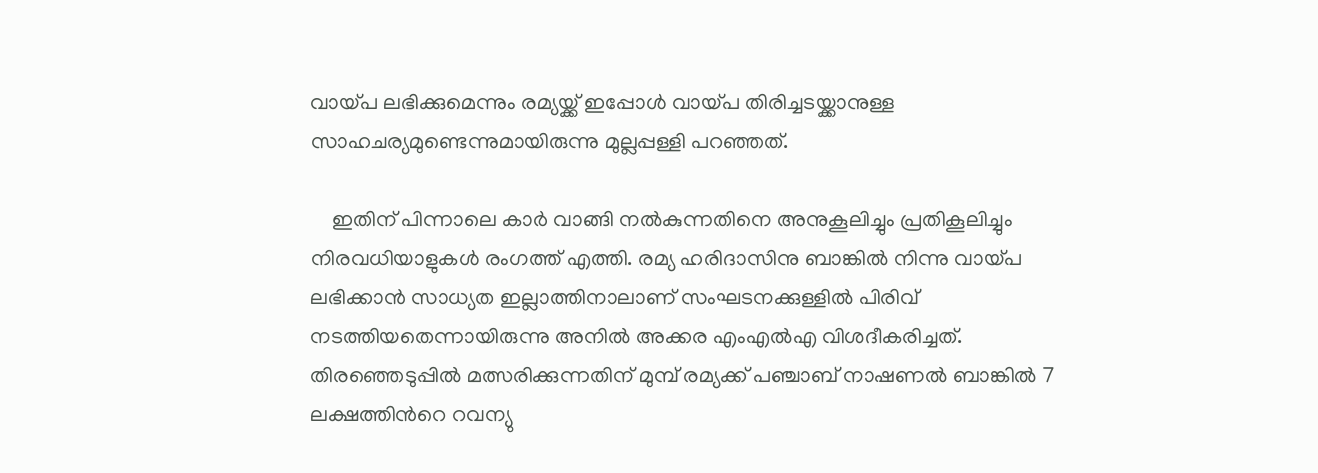വായ്പ ലഭിക്കുമെന്നും രമ്യയ്ക്ക് ഇപ്പോള്‍ വായ്പ തിരിച്ചടയ്ക്കാനുള്ള സാഹചര്യമുണ്ടെന്നുമായിരുന്നു മുല്ലപ്പള്ളി പറഞ്ഞത്.

    ഇതിന് പിന്നാലെ കാര്‍ വാങ്ങി നല്‍കുന്നതിനെ അനുകൂലിച്ചും പ്രതികൂലിച്ചും നിരവധിയാളുകള്‍ രംഗത്ത് എത്തി. രമ്യ ഹരിദാസിനു ബാങ്കിൽ നിന്നു വായ്പ ലഭിക്കാൻ സാധ്യത ഇല്ലാത്തിനാലാണ് സംഘടനക്കുള്ളിൽ പിരിവ് നടത്തിയതെന്നായിരുന്നു അനിൽ അക്കര എംഎൽഎ വിശദീകരിച്ചത്. തിരഞ്ഞെടുപ്പില്‍ മത്സരിക്കുന്നതിന് മുമ്പ് രമ്യക്ക് പഞ്ചാബ് നാഷണല്‍ ബാങ്കില്‍ 7 ലക്ഷത്തിന്‍റെ റവന്യു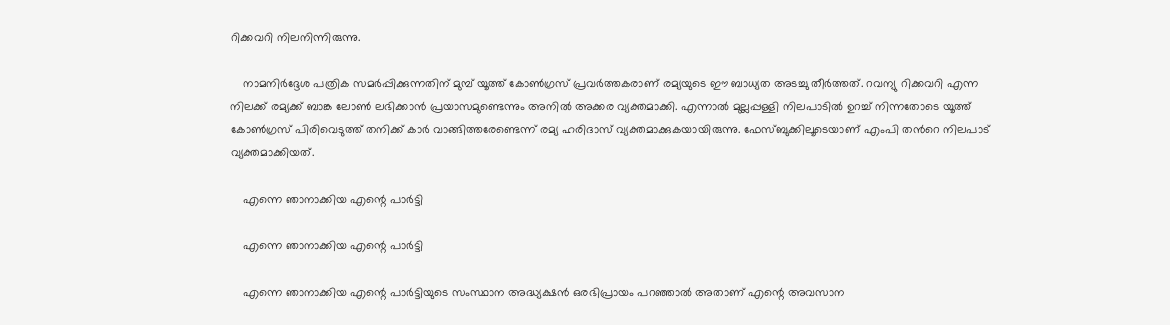റിക്കവറി നിലനിന്നിരുന്നു.

    നാമനിര്‍ദ്ദേശ പത്രിക സമര്‍പ്പിക്കുന്നതിന് മുമ്പ് യൂത്ത് കോണ്‍ഗ്രസ് പ്രവര്‍ത്തകരാണ് രമ്യയുടെ ഈ ബാധ്യത അടച്ചു തീര്‍ത്തത്. റവന്യു റിക്കവറി എന്ന നിലക്ക് രമ്യക്ക് ബാങ്ക ലോണ്‍ ലഭിക്കാന്‍ പ്രയാസമുണ്ടെന്നും അനില്‍ അക്കര വ്യക്തമാക്കി. എന്നാല്‍ മുല്ലപ്പള്ളി നിലപാടില്‍ ഉറച്ച് നിന്നതോടെ യൂത്ത് കോണ്‍ഗ്രസ് പിരിവെടുത്ത് തനിക്ക് കാര്‍ വാങ്ങിത്തരേണ്ടെന്ന് രമ്യ ഹരിദാസ് വ്യക്തമാക്കുകയായിരുന്നു. ഫേസ്ബുക്കിലൂടെയാണ് എംപി തന്‍റെ നിലപാട് വ്യക്തമാക്കിയത്.

    എന്നെ ഞാനാക്കിയ എന്റെ പാർട്ടി

    എന്നെ ഞാനാക്കിയ എന്റെ പാർട്ടി

    എന്നെ ഞാനാക്കിയ എന്റെ പാർട്ടിയുടെ സംസ്ഥാന അദ്ധ്യക്ഷൻ ഒരഭിപ്രായം പറഞ്ഞാൽ അതാണ് എന്റെ അവസാന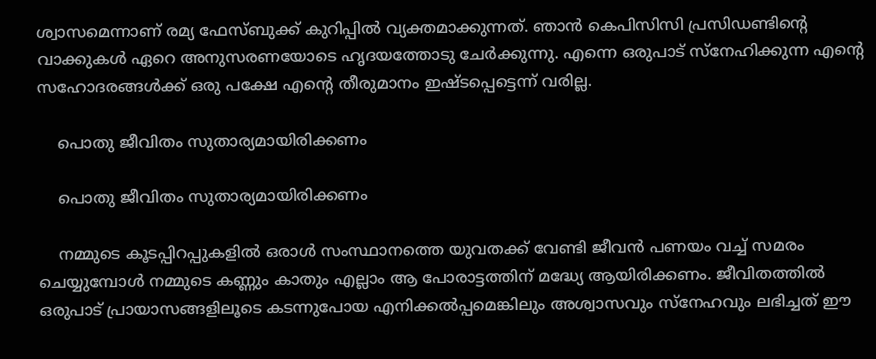ശ്വാസമെന്നാണ് രമ്യ ഫേസ്ബുക്ക് കുറിപ്പില്‍ വ്യക്തമാക്കുന്നത്. ഞാൻ കെപിസിസി പ്രസിഡണ്ടിന്റെ വാക്കുകൾ ഏറെ അനുസരണയോടെ ഹൃദയത്തോടു ചേർക്കുന്നു. എന്നെ ഒരുപാട് സ്നേഹിക്കുന്ന എന്റെ സഹോദരങ്ങൾക്ക് ഒരു പക്ഷേ എന്റെ തീരുമാനം ഇഷ്ടപ്പെട്ടെന്ന് വരില്ല.

    പൊതു ജീവിതം സുതാര്യമായിരിക്കണം

    പൊതു ജീവിതം സുതാര്യമായിരിക്കണം

    നമ്മുടെ കൂടപ്പിറപ്പുകളിൽ ഒരാൾ സംസ്ഥാനത്തെ യുവതക്ക് വേണ്ടി ജീവൻ പണയം വച്ച് സമരം ചെയ്യുമ്പോൾ നമ്മുടെ കണ്ണും കാതും എല്ലാം ആ പോരാട്ടത്തിന് മദ്ധ്യേ ആയിരിക്കണം. ജീവിതത്തിൽ ഒരുപാട് പ്രായാസങ്ങളിലൂടെ കടന്നുപോയ എനിക്കൽപ്പമെങ്കിലും അശ്വാസവും സ്നേഹവും ലഭിച്ചത് ഈ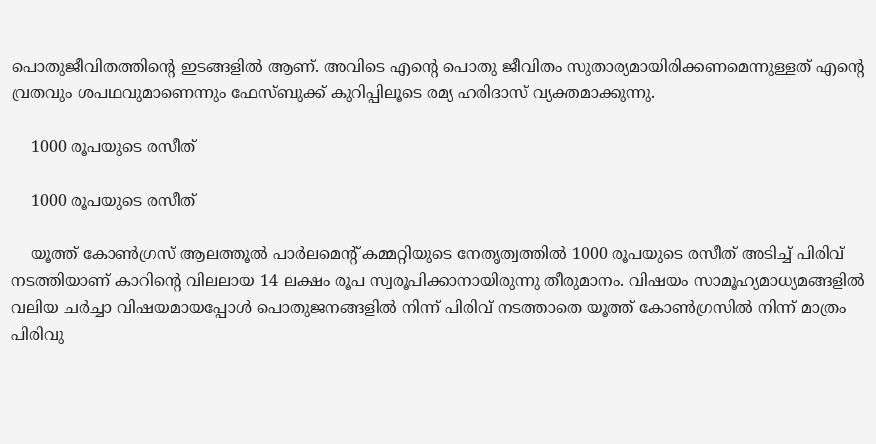പൊതുജീവിതത്തിന്റെ ഇടങ്ങളിൽ ആണ്. അവിടെ എന്റെ പൊതു ജീവിതം സുതാര്യമായിരിക്കണമെന്നുള്ളത് എന്റെ വ്രതവും ശപഥവുമാണെന്നും ഫേസ്ബുക്ക് കുറിപ്പിലൂടെ രമ്യ ഹരിദാസ് വ്യക്തമാക്കുന്നു.

    1000 രൂപയുടെ രസീത്

    1000 രൂപയുടെ രസീത്

    യൂത്ത് കോണ്‍ഗ്രസ് ആലത്തൂല്‍ പാര്‍ലമെന്‍റ് കമ്മറ്റിയുടെ നേതൃത്വത്തില്‍ 1000 രൂപയുടെ രസീത് അടിച്ച് പിരിവ് നടത്തിയാണ് കാറിന്‍റെ വിലലായ 14 ലക്ഷം രൂപ സ്വരൂപിക്കാനായിരുന്നു തീരുമാനം. വിഷയം സാമൂഹ്യമാധ്യമങ്ങളില്‍ വലിയ ചര്‍ച്ചാ വിഷയമായപ്പോള്‍ പൊതുജനങ്ങളില്‍ നിന്ന് പിരിവ് നടത്താതെ യൂത്ത് കോണ്‍ഗ്രസില്‍ നിന്ന് മാത്രം പിരിവു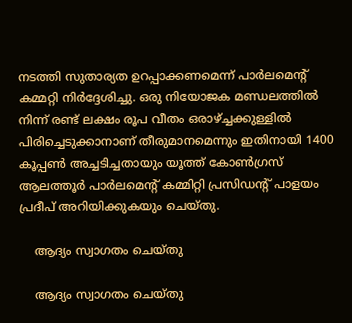നടത്തി സുതാര്യത ഉറപ്പാക്കണമെന്ന് പാര്‍ലമെന്‍റ് കമ്മറ്റി നിര്‍ദ്ദേശിച്ചു. ഒരു നിയോജക മണ്ഡലത്തില്‍ നിന്ന് രണ്ട് ലക്ഷം രൂപ വീതം ഒരാഴ്ച്ചക്കുള്ളില്‍ പിരിച്ചെടുക്കാനാണ് തീരുമാനമെന്നും ഇതിനായി 1400 കൂപ്പണ്‍ അച്ചടിച്ചതായും യൂത്ത് കോണ്‍ഗ്രസ് ആലത്തൂര്‍ പാര്‍ലമെന്‍റ് കമ്മിറ്റി പ്രസിഡന്‍റ് പാളയം പ്രദീപ് അറിയിക്കുകയും ചെയ്തു.

    ആദ്യം സ്വാഗതം ചെയ്തു

    ആദ്യം സ്വാഗതം ചെയ്തു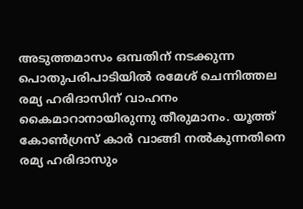അടുത്തമാസം ഒമ്പതിന് നടക്കുന്ന പൊതുപരിപാടിയില്‍ രമേശ് ചെന്നിത്തല രമ്യ ഹരിദാസിന് വാഹനം കൈമാറാനായിരുന്നു തീരുമാനം. യൂത്ത് കോണ്‍ഗ്രസ് കാര്‍ വാങ്ങി നല്‍കുന്നതിനെ രമ്യ ഹരിദാസും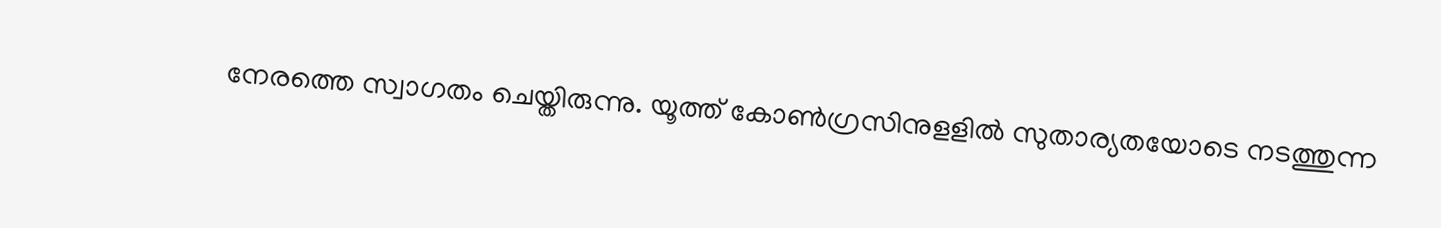നേരത്തെ സ്വാഗതം ചെയ്തിരുന്നു. യൂത്ത് കോണ്‍ഗ്രസിനുളളില്‍ സുതാര്യതയോടെ നടത്തുന്ന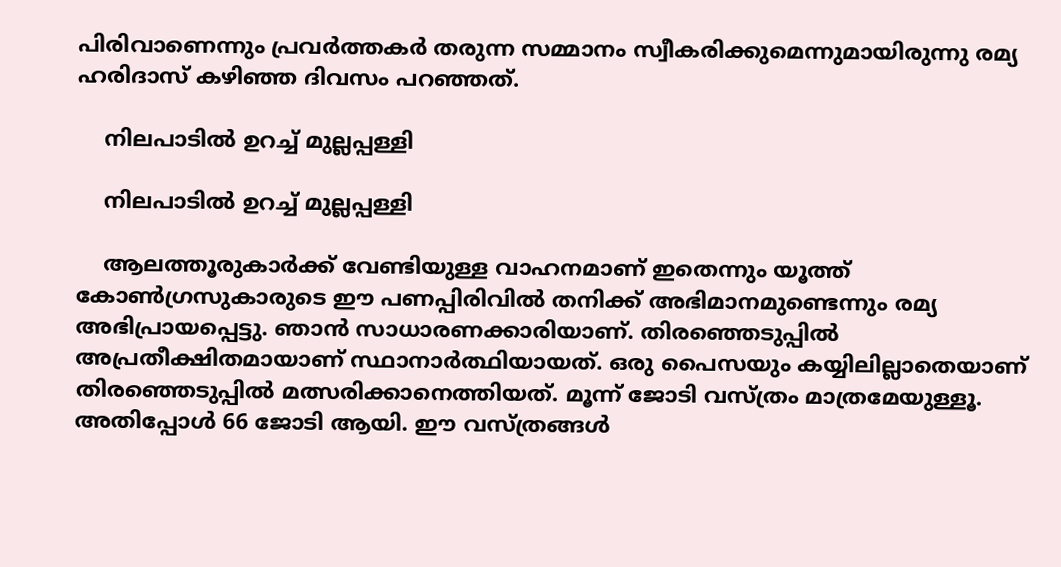പിരിവാണെന്നും പ്രവര്‍ത്തകര്‍ തരുന്ന സമ്മാനം സ്വീകരിക്കുമെന്നുമായിരുന്നു രമ്യ ഹരിദാസ് കഴിഞ്ഞ ദിവസം പറഞ്ഞത്.

    നിലപാടില്‍ ഉറച്ച് മുല്ലപ്പള്ളി

    നിലപാടില്‍ ഉറച്ച് മുല്ലപ്പള്ളി

    ആലത്തൂരുകാര്‍ക്ക് വേണ്ടിയുള്ള വാഹനമാണ് ഇതെന്നും യൂത്ത് കോണ്‍ഗ്രസുകാരുടെ ഈ പണപ്പിരിവില്‍ തനിക്ക് അഭിമാനമുണ്ടെന്നും രമ്യ അഭിപ്രായപ്പെട്ടു. ഞാന്‍ സാധാരണക്കാരിയാണ്. തിരഞ്ഞെടുപ്പില്‍ അപ്രതീക്ഷിതമായാണ് സ്ഥാനാര്‍ത്ഥിയായത്. ഒരു പൈസയും കയ്യിലില്ലാതെയാണ് തിരഞ്ഞെടുപ്പില്‍ മത്സരിക്കാനെത്തിയത്. മൂന്ന് ജോടി വസ്ത്രം മാത്രമേയുള്ളൂ. അതിപ്പോള്‍ 66 ജോടി ആയി. ഈ വസ്ത്രങ്ങള്‍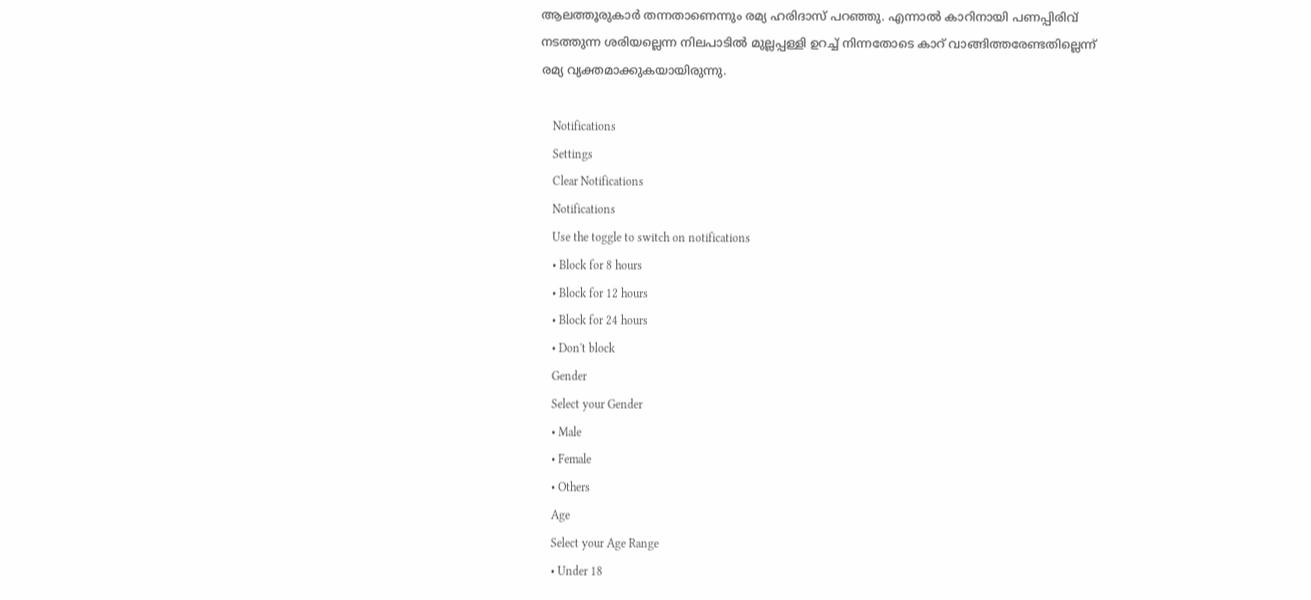ആലത്തൂരുകാര്‍ തന്നതാണെന്നും രമ്യ ഹരിദാസ് പറഞ്ഞു. എന്നാല്‍ കാറിനായി പണപ്പിരിവ് നടത്തുന്ന ശരിയല്ലെന്ന നിലപാടില്‍ മുല്ലപ്പള്ളി ഉറച്ച് നിന്നതോടെ കാറ്‍ വാങ്ങിത്തരേണ്ടതില്ലെന്ന് രമ്യ വ്യക്തമാക്കുകയായിരുന്നു.

    Notifications
    Settings
    Clear Notifications
    Notifications
    Use the toggle to switch on notifications
    • Block for 8 hours
    • Block for 12 hours
    • Block for 24 hours
    • Don't block
    Gender
    Select your Gender
    • Male
    • Female
    • Others
    Age
    Select your Age Range
    • Under 18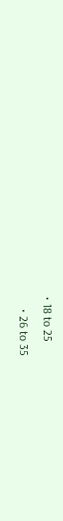• 18 to 25
    • 26 to 35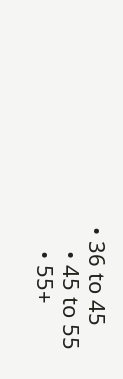• 36 to 45
    • 45 to 55
    • 55+